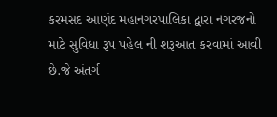કરમસદ આણંદ મહાનગરપાલિકા દ્વારા નગરજનો માટે સુવિધા રૂપ પહેલ ની શરૂઆત કરવામાં આવી છે.જે અંતર્ગ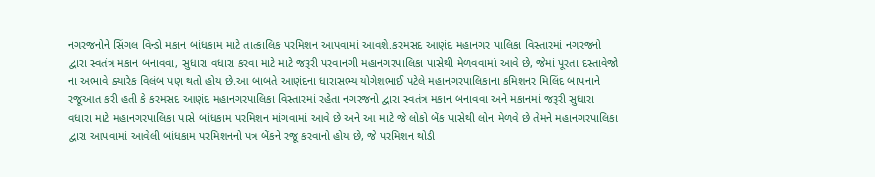નગરજનોને સિંગલ વિન્ડો મકાન બાંધકામ માટે તાત્કાલિક પરમિશન આપવામાં આવશે.કરમસદ આણંદ મહાનગર પાલિકા વિસ્તારમાં નગરજનો દ્વારા સ્વતંત્ર મકાન બનાવવા, સુધારા વધારા કરવા માટે માટે જરૂરી પરવાનગી મહાનગરપાલિકા પાસેથી મેળવવામાં આવે છે, જેમાં પૂરતા દસ્તાવેજો ના અભાવે ક્યારેક વિલંબ પણ થતો હોય છે.આ બાબતે આણંદના ધારાસભ્ય યોગેશભાઈ પટેલે મહાનગરપાલિકાના કમિશનર મિલિંદ બાપનાને રજૂઆત કરી હતી કે કરમસદ આણંદ મહાનગરપાલિકા વિસ્તારમાં રહેતા નગરજનો દ્વારા સ્વતંત્ર મકાન બનાવવા અને મકાનમાં જરૂરી સુધારા વધારા માટે મહાનગરપાલિકા પાસે બાંધકામ પરમિશન માંગવામાં આવે છે અને આ માટે જે લોકો બેંક પાસેથી લોન મેળવે છે તેમને મહાનગરપાલિકા દ્વારા આપવામાં આવેલી બાંધકામ પરમિશનનો પત્ર બેંકને રજૂ કરવાનો હોય છે, જે પરમિશન થોડી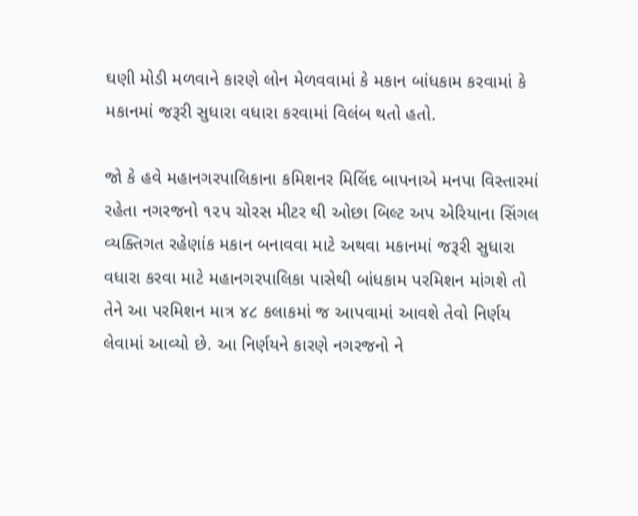ઘણી મોડી મળવાને કારણે લોન મેળવવામાં કે મકાન બાંધકામ કરવામાં કે મકાનમાં જરૂરી સુધારા વધારા કરવામાં વિલંબ થતો હતો.

જો કે હવે મહાનગરપાલિકાના કમિશનર મિલિંદ બાપનાએ મનપા વિસ્તારમાં રહેતા નગરજનો ૧૨૫ ચોરસ મીટર થી ઓછા બિલ્ટ અપ એરિયાના સિંગલ વ્યક્તિગત રહેણાંક મકાન બનાવવા માટે અથવા મકાનમાં જરૂરી સુધારા વધારા કરવા માટે મહાનગરપાલિકા પાસેથી બાંધકામ પરમિશન માંગશે તો તેને આ પરમિશન માત્ર ૪૮ કલાકમાં જ આપવામાં આવશે તેવો નિર્ણય લેવામાં આવ્યો છે. આ નિર્ણયને કારણે નગરજનો ને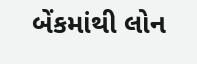બેંકમાંથી લોન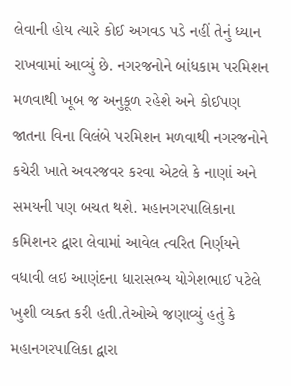લેવાની હોય ત્યારે કોઈ અગવડ પડે નહીં તેનું ધ્યાન રાખવામાં આવ્યું છે. નગરજનોને બાંધકામ પરમિશન મળવાથી ખૂબ જ અનુકૂળ રહેશે અને કોઈપણ જાતના વિના વિલંબે પરમિશન મળવાથી નગરજનોને કચેરી ખાતે અવરજવર કરવા એટલે કે નાણાં અને સમયની પણ બચત થશે. મહાનગરપાલિકાના કમિશનર દ્વારા લેવામાં આવેલ ત્વરિત નિર્ણયને વધાવી લઇ આણંદના ધારાસભ્ય યોગેશભાઈ પટેલે ખુશી વ્યક્ત કરી હતી.તેઓએ જણાવ્યું હતું કે મહાનગરપાલિકા દ્વારા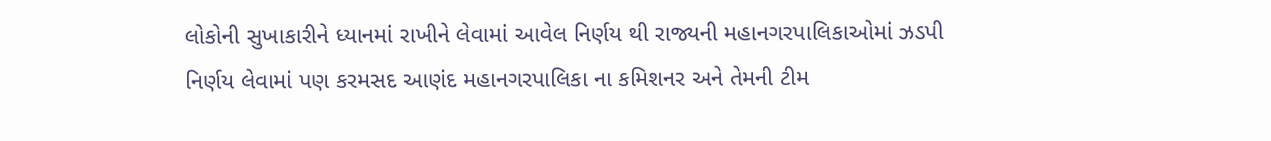લોકોની સુખાકારીને ધ્યાનમાં રાખીને લેવામાં આવેલ નિર્ણય થી રાજ્યની મહાનગરપાલિકાઓમાં ઝડપી નિર્ણય લેવામાં પણ કરમસદ આણંદ મહાનગરપાલિકા ના કમિશનર અને તેમની ટીમ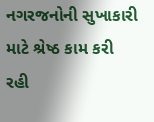નગરજનોની સુખાકારી માટે શ્રેષ્ઠ કામ કરી રહી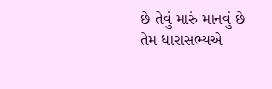છે તેવું મારું માનવું છે તેમ ધારાસભ્યએ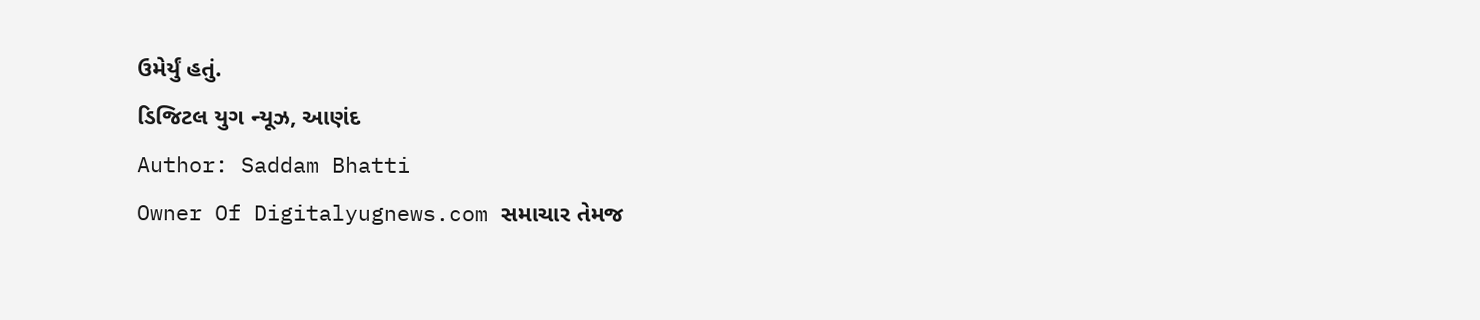ઉમેર્યું હતું.
ડિજિટલ યુગ ન્યૂઝ, આણંદ
Author: Saddam Bhatti
Owner Of Digitalyugnews.com સમાચાર તેમજ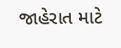જાહેરાત માટે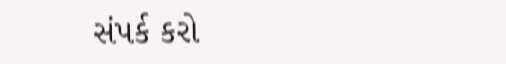સંપર્ક કરો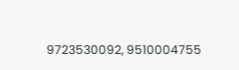9723530092, 9510004755